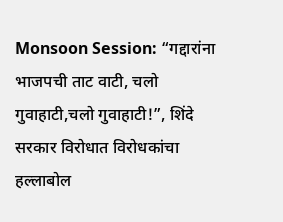Monsoon Session: “गद्दारांना भाजपची ताट वाटी, चलो गुवाहाटी,चलो गुवाहाटी!”, शिंदे सरकार विरोधात विरोधकांचा हल्लाबोल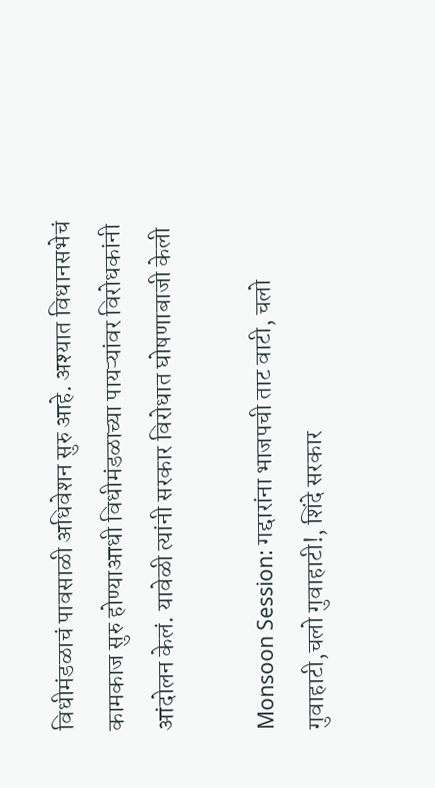विधीमंडळाचं पावसाळी अधिवेशन सुरु आहे. अश्यात विधानसभेचं कामकाज सुरु होण्याआधी विधीमंडळाच्या पायऱ्यांवर विरोधकांनी आंदोलन केलं. यावेळी त्यांनी सरकार विरोधात घोषणाबाजी केली

Monsoon Session: गद्दारांना भाजपची ताट वाटी, चलो गुवाहाटी,चलो गुवाहाटी!, शिंदे सरकार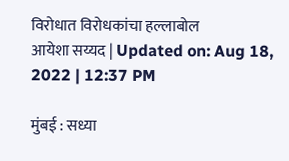विरोधात विरोधकांचा हल्लाबोल
आयेशा सय्यद | Updated on: Aug 18, 2022 | 12:37 PM

मुंबई : सध्या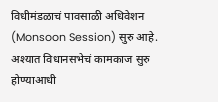विधीमंडळाचं पावसाळी अधिवेशन (Monsoon Session) सुरु आहे. अश्यात विधानसभेचं कामकाज सुरु होण्याआधी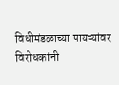विधीमंडळाच्या पायऱ्यांवर विरोधकांनी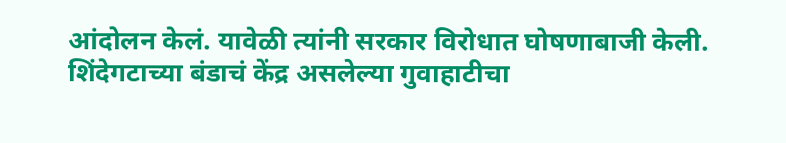आंदोलन केलं. यावेळी त्यांनी सरकार विरोधात घोषणाबाजी केली. शिंदेगटाच्या बंडाचं केंद्र असलेल्या गुवाहाटीचा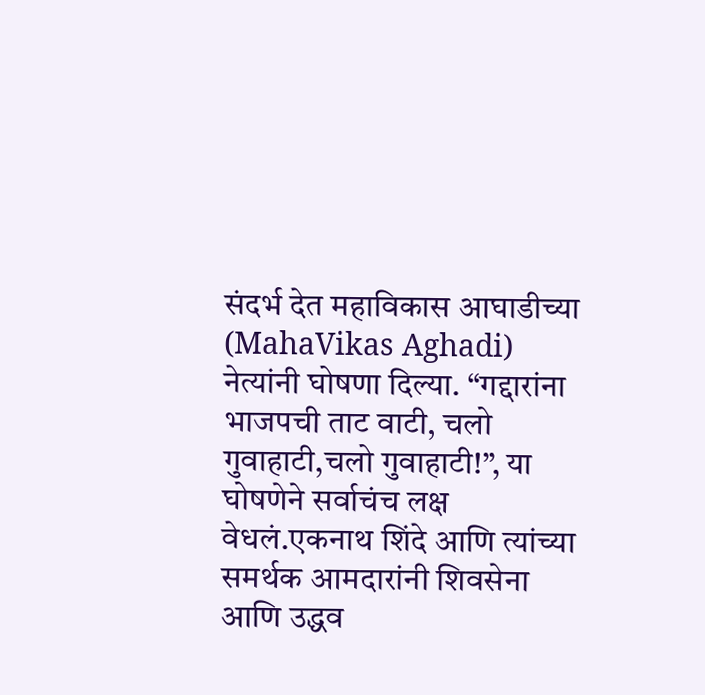संदर्भ देत महाविकास आघाडीच्या (MahaVikas Aghadi) नेत्यांनी घोषणा दिल्या. “गद्दारांना भाजपची ताट वाटी, चलो गुवाहाटी,चलो गुवाहाटी!”, या घोषणेने सर्वाचंच लक्ष वेधलं.एकनाथ शिंदे आणि त्यांच्या समर्थक आमदारांनी शिवसेना आणि उद्धव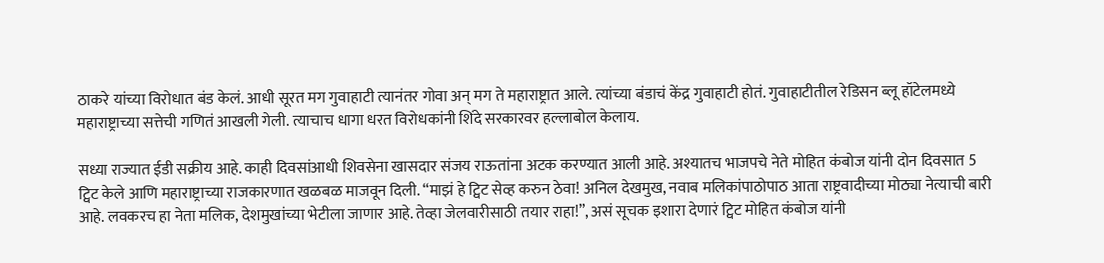ठाकरे यांच्या विरोधात बंड केलं. आधी सूरत मग गुवाहाटी त्यानंतर गोवा अन् मग ते महाराष्ट्रात आले. त्यांच्या बंडाचं केंद्र गुवाहाटी होतं. गुवाहाटीतील रेडिसन ब्लू हॉटेलमध्ये महाराष्ट्राच्या सत्तेची गणितं आखली गेली. त्याचाच धागा धरत विरोधकांनी शिंदे सरकारवर हल्लाबोल केलाय.

सध्या राज्यात ईडी सक्रीय आहे. काही दिवसांआधी शिवसेना खासदार संजय राऊतांना अटक करण्यात आली आहे. अश्यातच भाजपचे नेते मोहित कंबोज यांनी दोन दिवसात 5 ट्विट केले आणि महाराष्ट्राच्या राजकारणात खळबळ माजवून दिली. “माझं हे ट्विट सेव्ह करुन ठेवा! अनिल देखमुख, नवाब मलिकांपाठोपाठ आता राष्ट्रवादीच्या मोठ्या नेत्याची बारी आहे. लवकरच हा नेता मलिक, देशमुखांच्या भेटीला जाणार आहे. तेव्हा जेलवारीसाठी तयार राहा!”, असं सूचक इशारा देणारं ट्विट मोहित कंबोज यांनी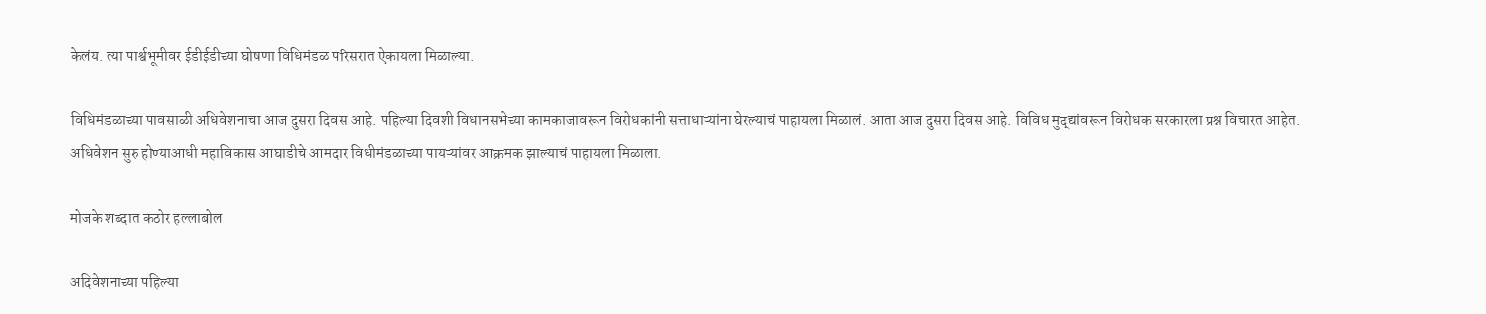केलंय. त्या पार्श्वभूमीवर ईडीईडीच्या घोषणा विधिमंडळ परिसरात ऐकायला मिळाल्या.

विधिमंडळाच्या पावसाळी अधिवेशनाचा आज दुसरा दिवस आहे. पहिल्या दिवशी विधानसभेच्या कामकाजावरून विरोधकांनी सत्ताधाऱ्यांना घेरल्याचं पाहायला मिळालं. आता आज दुसरा दिवस आहे. विविध मुद्द्यांवरून विरोधक सरकारला प्रश्न विचारत आहेत. अधिवेशन सुरु होण्याआधी महाविकास आघाडीचे आमदार विधीमंडळाच्या पायऱ्यांवर आक्रमक झाल्याचं पाहायला मिळाला.

मोजके शब्दात कठोर हल्लाबोल

अदिवेशनाच्या पहिल्या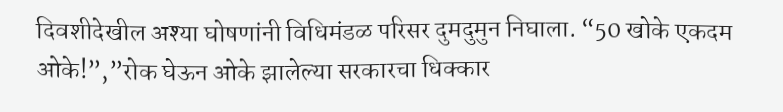दिवशीदेखील अश्या घोषणांनी विधिमंडळ परिसर दुमदुमुन निघाला. “50 खोके एकदम ओके!”,”रोक घेऊन ओके झालेल्या सरकारचा धिक्कार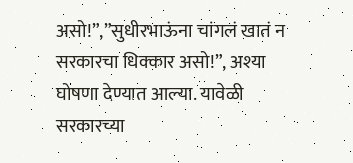असो!”,”सुधीरभाऊंना चांगलं खातं न सरकारचा धिक्कार असो!”, अश्या घोषणा देण्यात आल्या. यावेळी सरकारच्या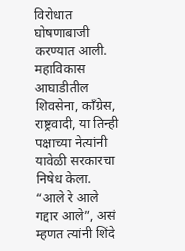विरोधात घोषणाबाजी करण्यात आली. महाविकास आघाडीतील शिवसेना, काँग्रेस, राष्ट्रवादी, या तिन्ही पक्षाच्या नेत्यांनी यावेळी सरकारचा निषेध केला. “आले रे आले गद्दार आले”, असं म्हणत त्यांनी शिंदे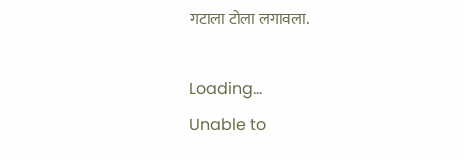गटाला टोला लगावला.

Loading...
Unable to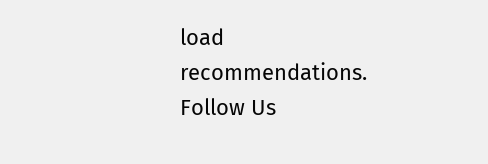load recommendations.
Follow Us